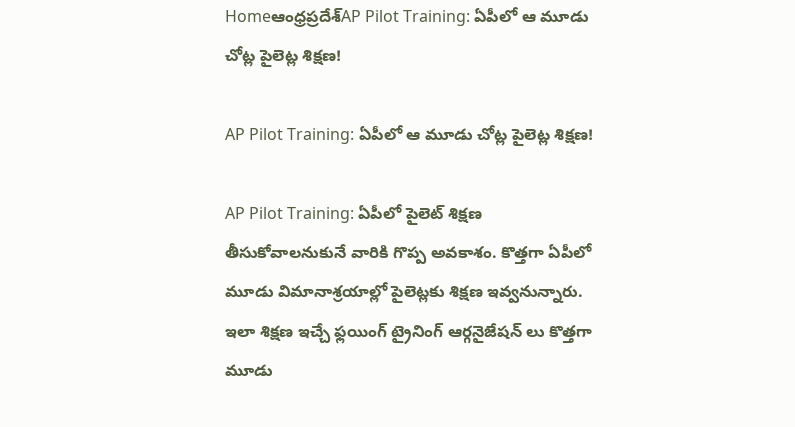Homeఆంధ్రప్రదేశ్‌AP Pilot Training: ఏపీలో ఆ మూడు చోట్ల పైలెట్ల శిక్షణ!

AP Pilot Training: ఏపీలో ఆ మూడు చోట్ల పైలెట్ల శిక్షణ!

AP Pilot Training: ఏపీలో పైలెట్ శిక్షణ తీసుకోవాలనుకునే వారికి గొప్ప అవకాశం. కొత్తగా ఏపీలో మూడు విమానాశ్రయాల్లో పైలెట్లకు శిక్షణ ఇవ్వనున్నారు. ఇలా శిక్షణ ఇచ్చే ఫ్లయింగ్ ట్రైనింగ్ ఆర్గనైజేషన్ లు కొత్తగా మూడు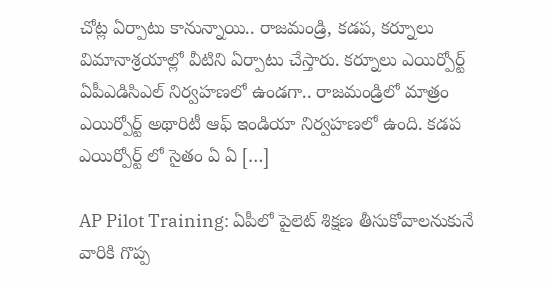చోట్ల ఏర్పాటు కానున్నాయి.. రాజమండ్రి, కడప, కర్నూలు విమానాశ్రయాల్లో వీటిని ఏర్పాటు చేస్తారు. కర్నూలు ఎయిర్పోర్ట్ ఏపీఎడిసిఎల్ నిర్వహణలో ఉండగా.. రాజమండ్రిలో మాత్రం ఎయిర్పోర్ట్ అథారిటీ ఆఫ్ ఇండియా నిర్వహణలో ఉంది. కడప ఎయిర్పోర్ట్ లో సైతం ఏ ఏ […]

AP Pilot Training: ఏపీలో పైలెట్ శిక్షణ తీసుకోవాలనుకునే వారికి గొప్ప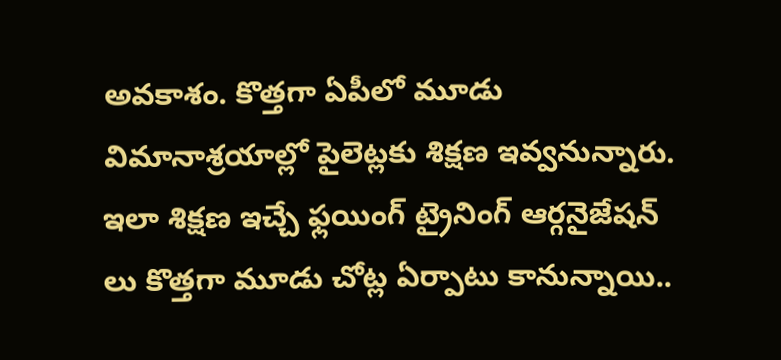అవకాశం. కొత్తగా ఏపీలో మూడు విమానాశ్రయాల్లో పైలెట్లకు శిక్షణ ఇవ్వనున్నారు. ఇలా శిక్షణ ఇచ్చే ఫ్లయింగ్ ట్రైనింగ్ ఆర్గనైజేషన్ లు కొత్తగా మూడు చోట్ల ఏర్పాటు కానున్నాయి..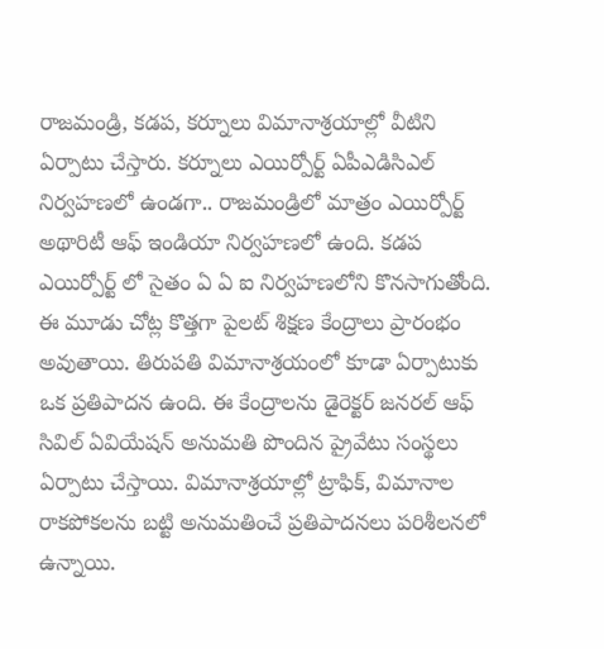రాజమండ్రి, కడప, కర్నూలు విమానాశ్రయాల్లో వీటిని ఏర్పాటు చేస్తారు. కర్నూలు ఎయిర్పోర్ట్ ఏపీఎడిసిఎల్ నిర్వహణలో ఉండగా.. రాజమండ్రిలో మాత్రం ఎయిర్పోర్ట్ అథారిటీ ఆఫ్ ఇండియా నిర్వహణలో ఉంది. కడప ఎయిర్పోర్ట్ లో సైతం ఏ ఏ ఐ నిర్వహణలోని కొనసాగుతోంది. ఈ మూడు చోట్ల కొత్తగా పైలట్ శిక్షణ కేంద్రాలు ప్రారంభం అవుతాయి. తిరుపతి విమానాశ్రయంలో కూడా ఏర్పాటుకు ఒక ప్రతిపాదన ఉంది. ఈ కేంద్రాలను డైరెక్టర్ జనరల్ ఆఫ్ సివిల్ ఏవియేషన్ అనుమతి పొందిన ప్రైవేటు సంస్థలు ఏర్పాటు చేస్తాయి. విమానాశ్రయాల్లో ట్రాఫిక్, విమానాల రాకపోకలను బట్టి అనుమతించే ప్రతిపాదనలు పరిశీలనలో ఉన్నాయి.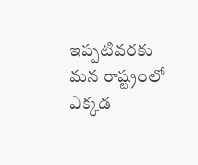ఇప్పటివరకు మన రాష్ట్రంలో ఎక్కడ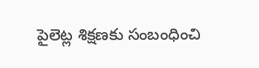పైలెట్ల శిక్షణకు సంబంధించి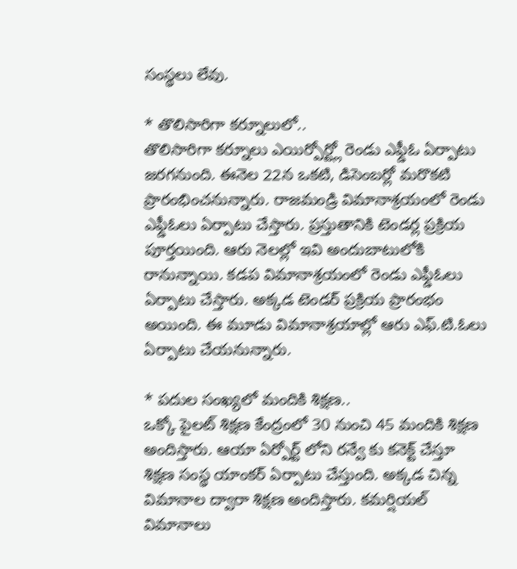సంస్థలు లేవు.

* తొలిసారిగా కర్నూలులో..
తొలిసారిగా కర్నూలు ఎయిర్పోర్ట్లో రెండు ఎఫ్డీఓ ఏర్పాటు జరగనుంది. ఈనెల 22న ఒకటి, డిసెంబర్లో మరొకటి ప్రారంభించనున్నారు. రాజమండ్రి విమానాశ్రయంలో రెండు ఎఫ్డీఓలు ఏర్పాటు చేస్తారు. ప్రస్తుతానికి టెండర్ల ప్రక్రియ పూర్తయింది. ఆరు నెలల్లో ఇవి అందుబాటులోకి రానున్నాయి. కడప విమానాశ్రయంలో రెండు ఎఫ్డీఓలు ఏర్పాటు చేస్తారు. అక్కడ టెండర్ ప్రక్రియ ప్రారంభం అయింది. ఈ మూడు విమానాశ్రయాల్లో ఆరు ఎఫ్.టి.ఓలు ఏర్పాటు చేయనున్నారు.

* పదుల సంఖ్యలో మందికి శిక్షణ..
ఒక్కో పైలట్ శిక్షణ కేంద్రంలో 30 నుంచి 45 మందికి శిక్షణ అందిస్తారు. ఆయా ఏర్పోర్ట్ లోని రన్వే కు కనెక్ట్ చేస్తూ శిక్షణ సంస్థ యాంకర్ ఏర్పాటు చేస్తుంది. అక్కడ చిన్న విమానాల ద్వారా శిక్షణ అందిస్తారు. కమర్షియల్ విమానాలు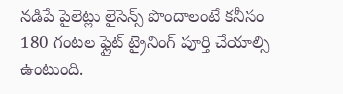నడిపే పైలెట్లు లైసెన్స్ పొందాలంటే కనీసం 180 గంటల ఫ్లైట్ ట్రైనింగ్ పూర్తి చేయాల్సి ఉంటుంది.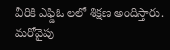వీరికి ఎఫ్డిఓ లలో శిక్షణ అందిస్తారు. మరోవైపు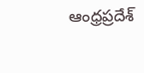ఆంధ్రప్రదేశ్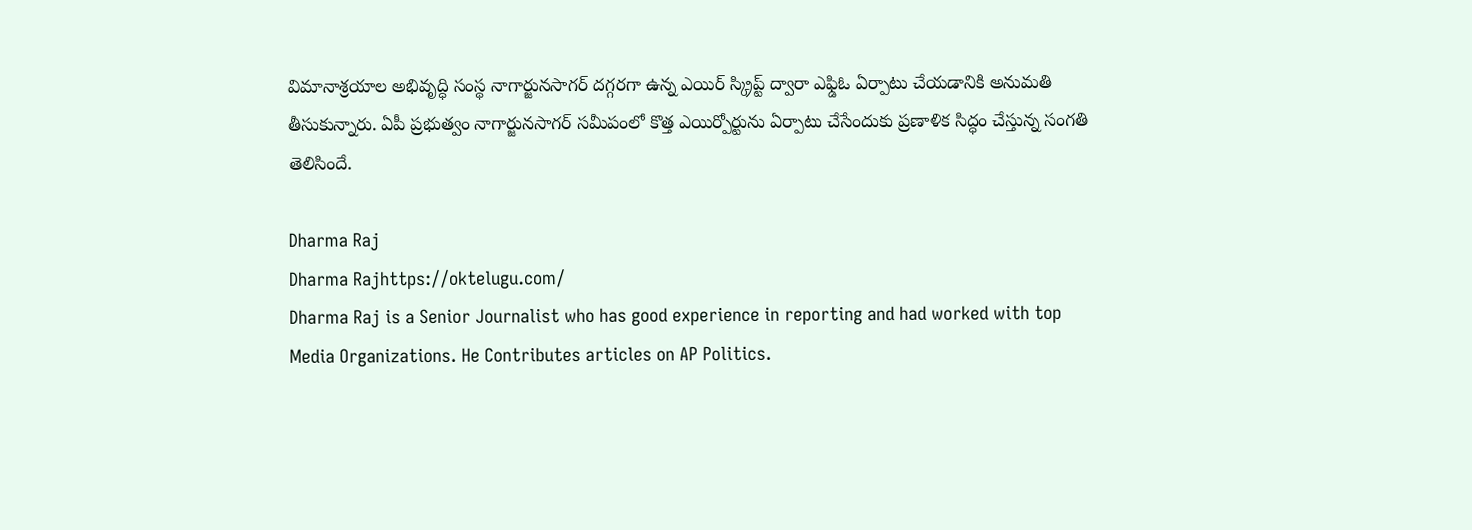విమానాశ్రయాల అభివృద్ధి సంస్థ నాగార్జునసాగర్ దగ్గరగా ఉన్న ఎయిర్ స్క్రిప్ట్ ద్వారా ఎఫ్డిఓ ఏర్పాటు చేయడానికి అనుమతి తీసుకున్నారు. ఏపీ ప్రభుత్వం నాగార్జునసాగర్ సమీపంలో కొత్త ఎయిర్పోర్టును ఏర్పాటు చేసేందుకు ప్రణాళిక సిద్ధం చేస్తున్న సంగతి తెలిసిందే.

Dharma Raj
Dharma Rajhttps://oktelugu.com/
Dharma Raj is a Senior Journalist who has good experience in reporting and had worked with top Media Organizations. He Contributes articles on AP Politics.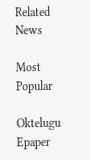Related News

Most Popular

Oktelugu Epaper